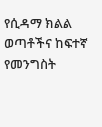የሲዳማ ክልል ወጣቶችና ከፍተኛ የመንግስት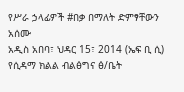የሥራ ኃላፊዎች #በቃ በማለት ድምፃቸውን አሰሙ
አዲስ አበባ፣ ህዳር 15፣ 2014 (ኤፍ ቢ ሲ) የሲዳማ ክልል ብልፅግና ፅ/ቤት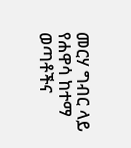መርሃ ግብር ላይ የሐዋሳ ከተማ ወጣቶችና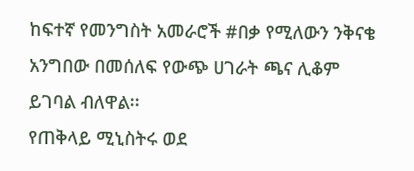ከፍተኛ የመንግስት አመራሮች #በቃ የሚለውን ንቅናቄ አንግበው በመሰለፍ የውጭ ሀገራት ጫና ሊቆም ይገባል ብለዋል፡፡
የጠቅላይ ሚኒስትሩ ወደ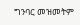ግንባር መዝመትም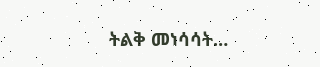ትልቅ መነሳሳት…